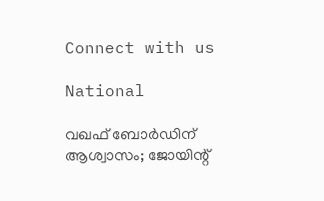Connect with us

National

വഖഫ് ബോര്‍ഡിന് ആശ്വാസം; ജോയിന്റ്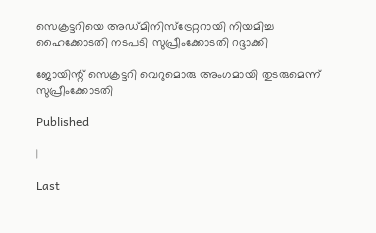സെക്രട്ടറിയെ അഡ്മിനിസ്ട്രേറ്ററായി നിയമിച്ച ഹൈക്കോടതി നടപടി സുപ്രീംക്കോടതി റദ്ദാക്കി

ജോയിന്റ് സെക്രട്ടറി വെറുമൊരു അംഗമായി തുടരുമെന്ന് സുപ്രീംക്കോടതി

Published

|

Last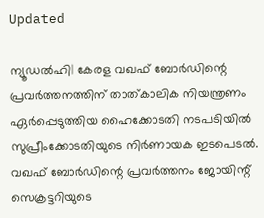Updated

ന്യൂഡല്‍ഹി| കേരള വഖഫ് ബോര്‍ഡിന്റെ പ്രവര്‍ത്തനത്തിന് താത്കാലിക നിയന്ത്രണം ഏര്‍പ്പെടുത്തിയ ഹൈക്കോടതി നടപടിയില്‍ സുപ്രീംക്കോടതിയുടെ നിര്‍ണായക ഇടപെടല്‍. വഖഫ് ബോര്‍ഡിന്റെ പ്രവര്‍ത്തനം ജോയിന്റ് സെക്രട്ടറിയുടെ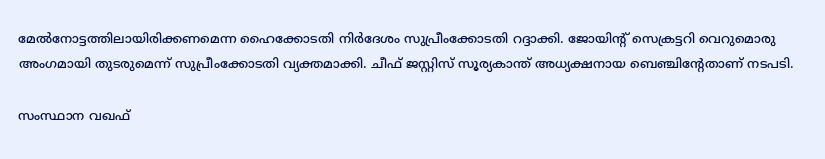മേല്‍നോട്ടത്തിലായിരിക്കണമെന്ന ഹൈക്കോടതി നിര്‍ദേശം സുപ്രീംക്കോടതി റദ്ദാക്കി. ജോയിന്റ് സെക്രട്ടറി വെറുമൊരു അംഗമായി തുടരുമെന്ന് സുപ്രീംക്കോടതി വ്യക്തമാക്കി. ചീഫ് ജസ്റ്റിസ് സൂര്യകാന്ത് അധ്യക്ഷനായ ബെഞ്ചിന്റേതാണ് നടപടി.

സംസ്ഥാന വഖഫ്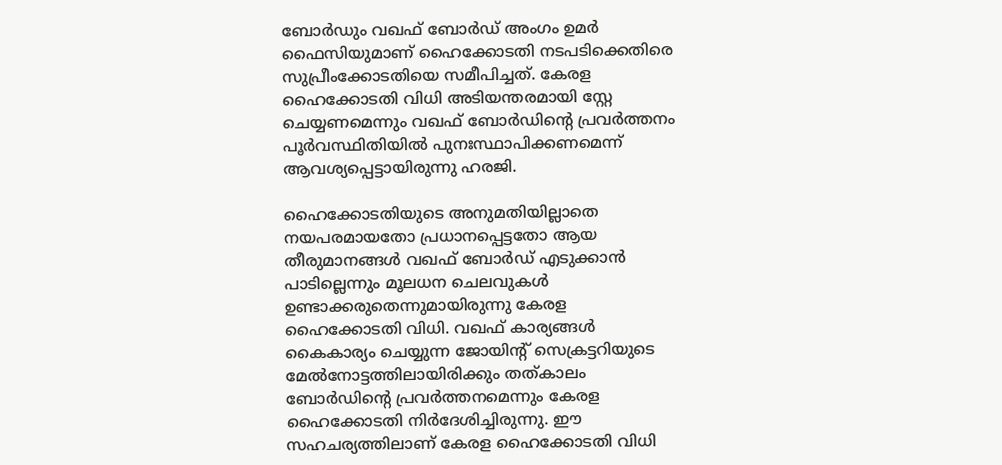ബോര്‍ഡും വഖഫ് ബോര്‍ഡ് അംഗം ഉമര്‍ ഫൈസിയുമാണ് ഹൈക്കോടതി നടപടിക്കെതിരെ സുപ്രീംക്കോടതിയെ സമീപിച്ചത്. കേരള ഹൈക്കോടതി വിധി അടിയന്തരമായി സ്റ്റേ ചെയ്യണമെന്നും വഖഫ് ബോര്‍ഡിന്റെ പ്രവര്‍ത്തനം പൂര്‍വസ്ഥിതിയില്‍ പുനഃസ്ഥാപിക്കണമെന്ന് ആവശ്യപ്പെട്ടായിരുന്നു ഹരജി.

ഹൈക്കോടതിയുടെ അനുമതിയില്ലാതെ നയപരമായതോ പ്രധാനപ്പെട്ടതോ ആയ തീരുമാനങ്ങള്‍ വഖഫ് ബോര്‍ഡ് എടുക്കാന്‍ പാടില്ലെന്നും മൂലധന ചെലവുകള്‍ ഉണ്ടാക്കരുതെന്നുമായിരുന്നു കേരള ഹൈക്കോടതി വിധി. വഖഫ് കാര്യങ്ങള്‍ കൈകാര്യം ചെയ്യുന്ന ജോയിന്റ് സെക്രട്ടറിയുടെ മേല്‍നോട്ടത്തിലായിരിക്കും തത്കാലം ബോര്‍ഡിന്റെ പ്രവര്‍ത്തനമെന്നും കേരള ഹൈക്കോടതി നിര്‍ദേശിച്ചിരുന്നു. ഈ സഹചര്യത്തിലാണ് കേരള ഹൈക്കോടതി വിധി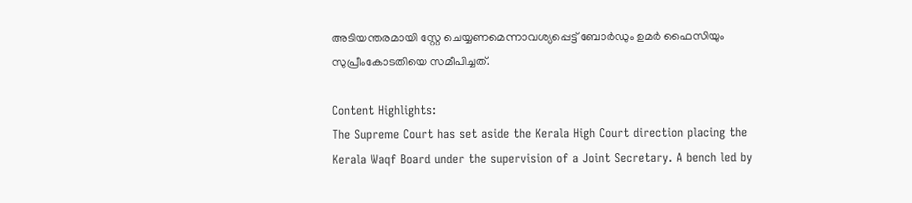അടിയന്തരമായി സ്റ്റേ ചെയ്യണമെന്നാവശ്യപ്പെട്ട് ബോര്‍ഡും ഉമര്‍ ഫൈസിയും സുപ്രീംകോടതിയെ സമീപിച്ചത്.

Content Highlights:
The Supreme Court has set aside the Kerala High Court direction placing the Kerala Waqf Board under the supervision of a Joint Secretary. A bench led by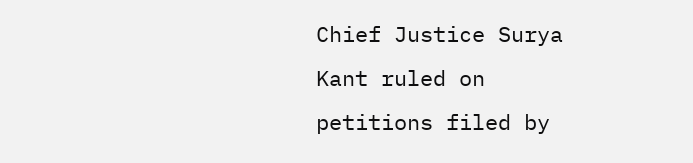Chief Justice Surya Kant ruled on petitions filed by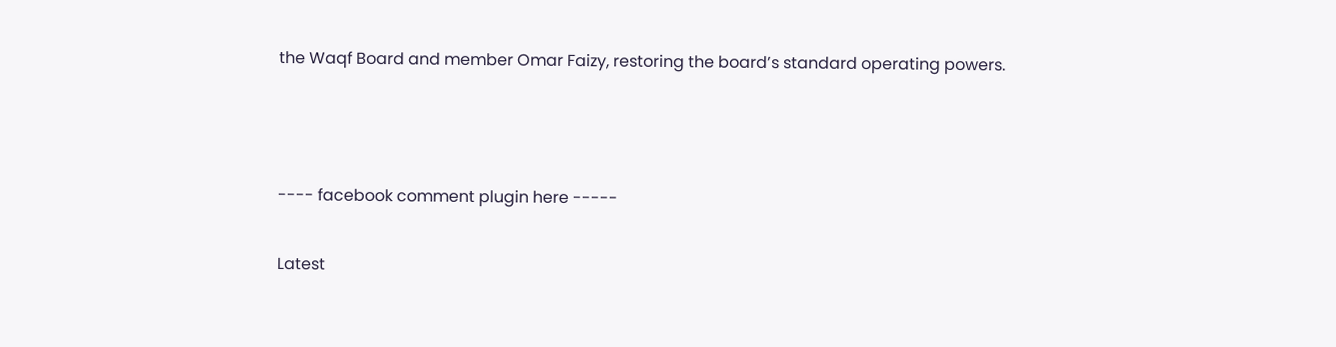the Waqf Board and member Omar Faizy, restoring the board’s standard operating powers.



---- facebook comment plugin here -----

Latest